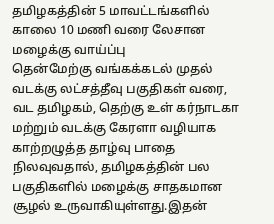தமிழகத்தின் 5 மாவட்டங்களில் காலை 10 மணி வரை லேசான மழைக்கு வாய்ப்பு
தென்மேற்கு வங்கக்கடல் முதல் வடக்கு லட்சத்தீவு பகுதிகள் வரை, வட தமிழகம், தெற்கு உள் கர்நாடகா மற்றும் வடக்கு கேரளா வழியாக காற்றழுத்த தாழ்வு பாதை நிலவுவதால், தமிழகத்தின் பல பகுதிகளில் மழைக்கு சாதகமான சூழல் உருவாகியுள்ளது.இதன்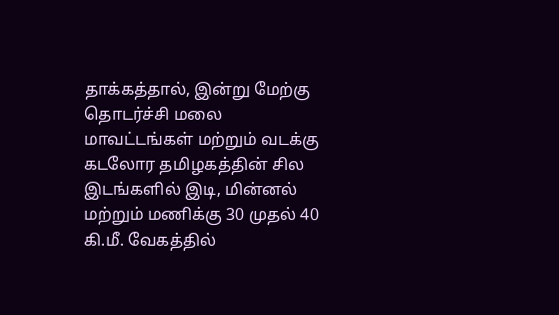தாக்கத்தால், இன்று மேற்கு தொடர்ச்சி மலை மாவட்டங்கள் மற்றும் வடக்கு கடலோர தமிழகத்தின் சில இடங்களில் இடி, மின்னல் மற்றும் மணிக்கு 30 முதல் 40 கி.மீ. வேகத்தில்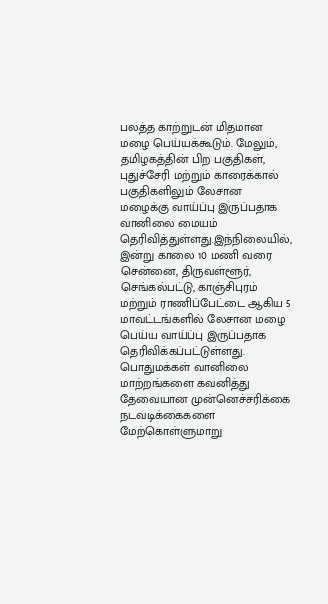பலத்த காற்றுடன் மிதமான மழை பெய்யக்கூடும். மேலும், தமிழகத்தின் பிற பகுதிகள், புதுச்சேரி மற்றும் காரைக்கால் பகுதிகளிலும் லேசான மழைக்கு வாய்ப்பு இருப்பதாக வானிலை மையம் தெரிவித்துள்ளது.இந்நிலையில், இன்று காலை 10 மணி வரை சென்னை, திருவள்ளூர், செங்கல்பட்டு, காஞ்சிபுரம் மற்றும் ராணிப்பேட்டை ஆகிய 5 மாவட்டங்களில் லேசான மழை பெய்ய வாய்ப்பு இருப்பதாக தெரிவிக்கப்பட்டுள்ளது.
பொதுமக்கள் வானிலை மாற்றங்களை கவனித்து தேவையான முன்னெச்சரிக்கை நடவடிக்கைகளை மேற்கொள்ளுமாறு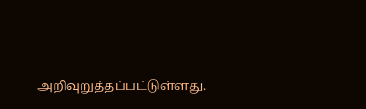அறிவுறுத்தப்பட்டுள்ளது.